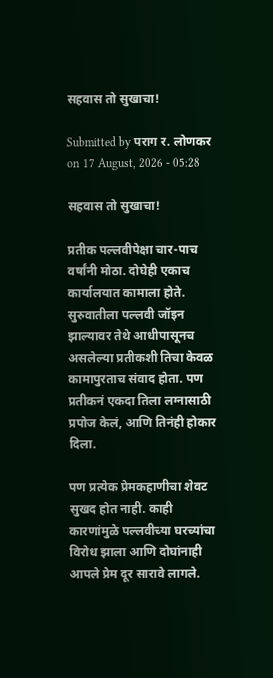सहवास तो सुखाचा!

Submitted by पराग र. लोणकर on 17 August, 2026 - 05:28

सहवास तो सुखाचा!

प्रतीक पल्लवीपेक्षा चार-पाच वर्षांनी मोठा. दोघेही एकाच कार्यालयात कामाला होते. सुरुवातीला पल्लवी जॉइन झाल्यावर तेथे आधीपासूनच असलेल्या प्रतीकशी तिचा केवळ कामापुरताच संवाद होता. पण प्रतीकनं एकदा तिला लग्नासाठी प्रपोज केलं, आणि तिनंही होकार दिला.

पण प्रत्येक प्रेमकहाणीचा शेवट सुखद होत नाही. काही कारणांमुळे पल्लवीच्या घरच्यांचा विरोध झाला आणि दोघांनाही आपले प्रेम दूर सारावे लागले.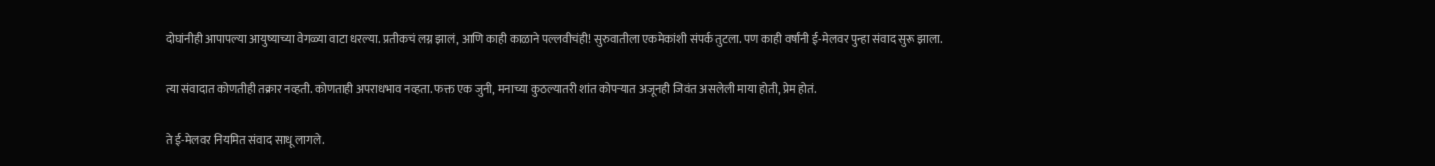दोघांनीही आपापल्या आयुष्याच्या वेगळ्या वाटा धरल्या. प्रतीकचं लग्न झालं, आणि काही काळाने पल्लवीचंही! सुरुवातीला एकमेकांशी संपर्क तुटला. पण काही वर्षांनी ई-मेलवर पुन्हा संवाद सुरू झाला.

त्या संवादात कोणतीही तक्रार नव्हती. कोणताही अपराधभाव नव्हता. फक्त एक जुनी, मनाच्या कुठल्यातरी शांत कोपऱ्यात अजूनही जिवंत असलेली माया होती, प्रेम होतं.

ते ई-मेलवर नियमित संवाद साधू लागले.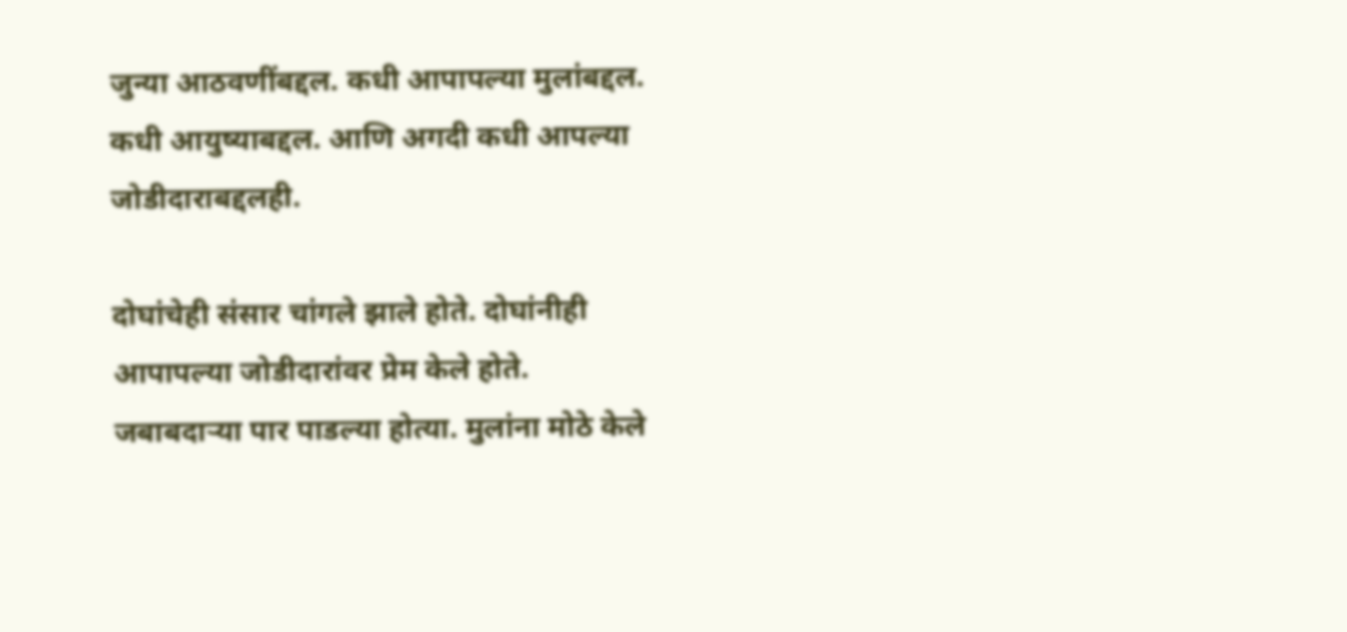जुन्या आठवणींबद्दल. कधी आपापल्या मुलांबद्दल. कधी आयुष्याबद्दल. आणि अगदी कधी आपल्या जोडीदाराबद्दलही.

दोघांचेही संसार चांगले झाले होते. दोघांनीही आपापल्या जोडीदारांवर प्रेम केले होते. जबाबदाऱ्या पार पाडल्या होत्या. मुलांना मोठे केले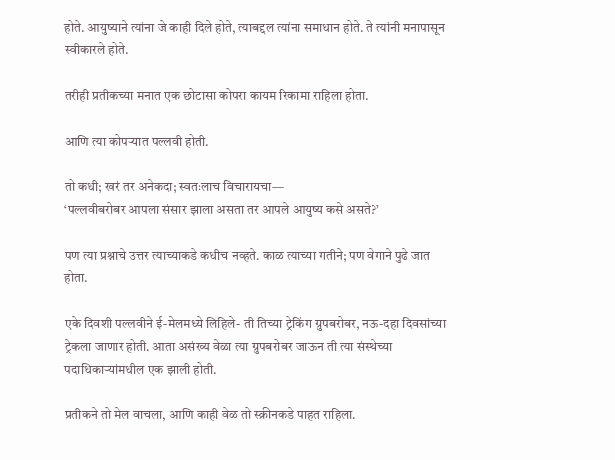होते. आयुष्याने त्यांना जे काही दिले होते, त्याबद्दल त्यांना समाधान होते. ते त्यांनी मनापासून स्वीकारले होते.

तरीही प्रतीकच्या मनात एक छोटासा कोपरा कायम रिकामा राहिला होता.

आणि त्या कोपऱ्यात पल्लवी होती.

तो कधी; खरं तर अनेकदा; स्वतःलाच विचारायचा—
‘पल्लवीबरोबर आपला संसार झाला असता तर आपले आयुष्य कसे असते?’

पण त्या प्रश्नाचे उत्तर त्याच्याकडे कधीच नव्हते. काळ त्याच्या गतीने; पण वेगाने पुढे जात होता.

एके दिवशी पल्लवीने ई-मेलमध्ये लिहिले- ती तिच्या ट्रेकिंग ग्रुपबरोबर, नऊ-दहा दिवसांच्या ट्रेकला जाणार होती. आता असंख्य वेळा त्या ग्रुपबरोबर जाऊन ती त्या संस्थेच्या पदाधिकाऱ्यांमधील एक झाली होती.

प्रतीकने तो मेल वाचला, आणि काही वेळ तो स्क्रीनकडे पाहत राहिला.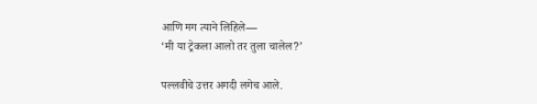आणि मग त्याने लिहिले—
‘मी या ट्रेकला आलो तर तुला चालेल?’

पल्लवीचे उत्तर अगदी लगेच आले.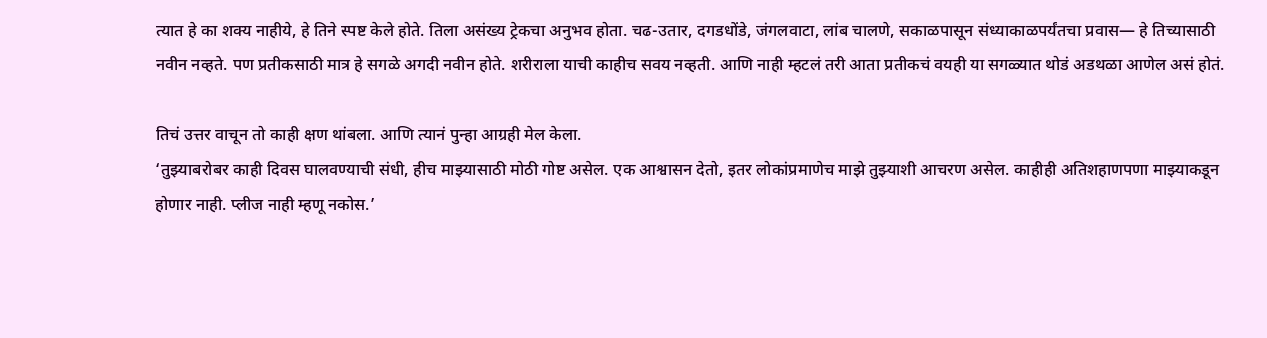त्यात हे का शक्य नाहीये, हे तिने स्पष्ट केले होते. तिला असंख्य ट्रेकचा अनुभव होता. चढ-उतार, दगडधोंडे, जंगलवाटा, लांब चालणे, सकाळपासून संध्याकाळपर्यंतचा प्रवास— हे तिच्यासाठी नवीन नव्हते. पण प्रतीकसाठी मात्र हे सगळे अगदी नवीन होते. शरीराला याची काहीच सवय नव्हती. आणि नाही म्हटलं तरी आता प्रतीकचं वयही या सगळ्यात थोडं अडथळा आणेल असं होतं.

तिचं उत्तर वाचून तो काही क्षण थांबला. आणि त्यानं पुन्हा आग्रही मेल केला.
‘तुझ्याबरोबर काही दिवस घालवण्याची संधी, हीच माझ्यासाठी मोठी गोष्ट असेल. एक आश्वासन देतो, इतर लोकांप्रमाणेच माझे तुझ्याशी आचरण असेल. काहीही अतिशहाणपणा माझ्याकडून होणार नाही. प्लीज नाही म्हणू नकोस.’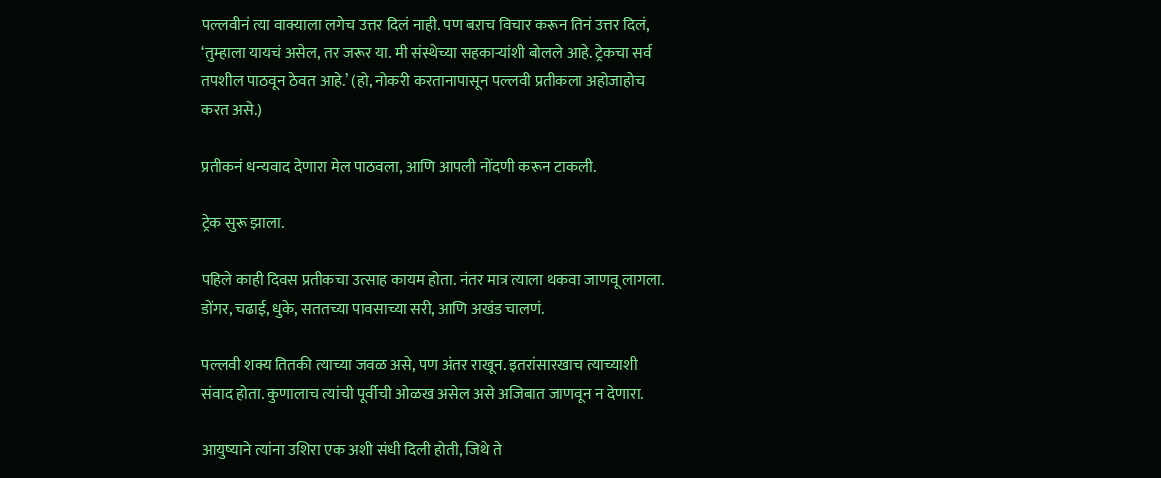पल्लवीनं त्या वाक्याला लगेच उत्तर दिलं नाही. पण बऱाच विचार करून तिनं उत्तर दिलं, ‘तुम्हाला यायचं असेल, तर जरूर या. मी संस्थेच्या सहकाऱ्यांशी बोलले आहे. ट्रेकचा सर्व तपशील पाठवून ठेवत आहे.’ (हो, नोकरी करतानापासून पल्लवी प्रतीकला अहोजाहोच करत असे.)

प्रतीकनं धन्यवाद देणारा मेल पाठवला, आणि आपली नोंदणी करून टाकली.

ट्रेक सुरू झाला.

पहिले काही दिवस प्रतीकचा उत्साह कायम होता. नंतर मात्र त्याला थकवा जाणवू लागला. डोंगर, चढाई, धुके, सततच्या पावसाच्या सरी, आणि अखंड चालणं.

पल्लवी शक्य तितकी त्याच्या जवळ असे, पण अंतर राखून. इतरांसारखाच त्याच्याशी संवाद होता. कुणालाच त्यांची पूर्वीची ओळख असेल असे अजिबात जाणवून न देणारा.

आयुष्याने त्यांना उशिरा एक अशी संधी दिली होती, जिथे ते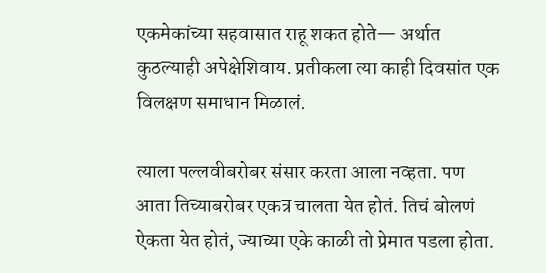एकमेकांच्या सहवासात राहू शकत होते— अर्थात कुठल्याही अपेक्षेशिवाय. प्रतीकला त्या काही दिवसांत एक विलक्षण समाधान मिळालं.

त्याला पल्लवीबरोबर संसार करता आला नव्हता. पण आता तिच्याबरोबर एकत्र चालता येत होतं. तिचं बोलणं ऐकता येत होतं, ज्याच्या एके काळी तो प्रेमात पडला होता.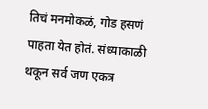तिचं मनमोकळं, गोड हसणं पाहता येत होतं. संध्याकाळी थकून सर्व जण एकत्र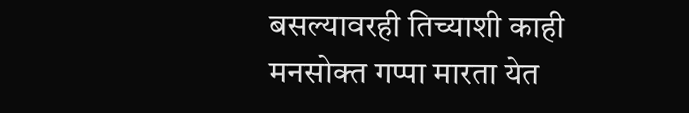बसल्यावरही तिच्याशी काही मनसोक्त गप्पा मारता येत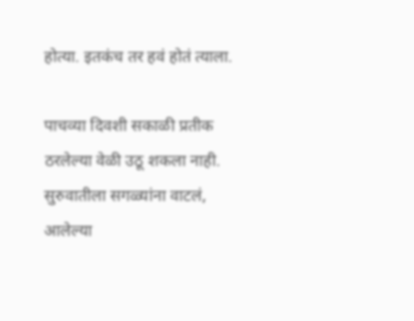होत्या. इतकंच तर हवं होतं त्याला.

पाचव्या दिवशी सकाळी प्रतीक ठरलेल्या वेळी उठू शकला नाही. सुरुवातीला सगळ्यांना वाटलं, आलेल्या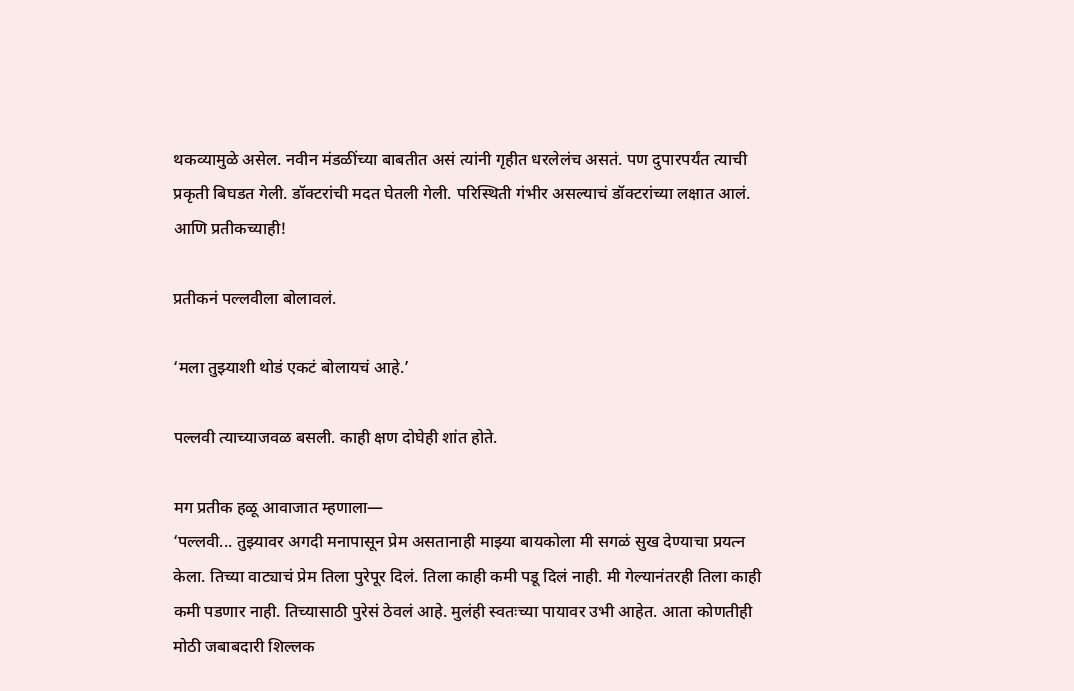थकव्यामुळे असेल. नवीन मंडळींच्या बाबतीत असं त्यांनी गृहीत धरलेलंच असतं. पण दुपारपर्यंत त्याची प्रकृती बिघडत गेली. डॉक्टरांची मदत घेतली गेली. परिस्थिती गंभीर असल्याचं डॉक्टरांच्या लक्षात आलं. आणि प्रतीकच्याही!

प्रतीकनं पल्लवीला बोलावलं.

‘मला तुझ्याशी थोडं एकटं बोलायचं आहे.’

पल्लवी त्याच्याजवळ बसली. काही क्षण दोघेही शांत होते.

मग प्रतीक हळू आवाजात म्हणाला—
‘पल्लवी... तुझ्यावर अगदी मनापासून प्रेम असतानाही माझ्या बायकोला मी सगळं सुख देण्याचा प्रयत्न केला. तिच्या वाट्याचं प्रेम तिला पुरेपूर दिलं. तिला काही कमी पडू दिलं नाही. मी गेल्यानंतरही तिला काही कमी पडणार नाही. तिच्यासाठी पुरेसं ठेवलं आहे. मुलंही स्वतःच्या पायावर उभी आहेत. आता कोणतीही मोठी जबाबदारी शिल्लक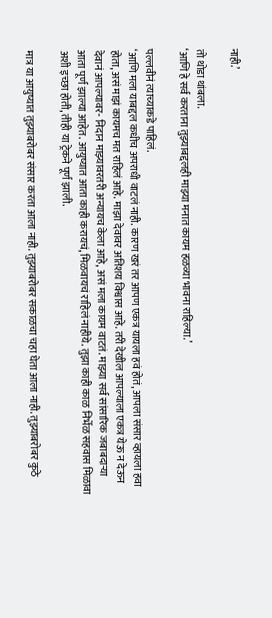नाही.’

तो थोडा थांबला.
‘आणि हे सर्व करताना तुझ्याबद्दलही माझ्या मनात कायम हळव्या भावना राहिल्या.’

पल्लवीनं त्याच्याकडे पाहिलं.
‘आणि मला याबद्दल कधीच अपराधी वाटलं नाही. कारण खरं तर आपण एकत्र यायला हवं होतं, आपला संसार व्हायला हवा होता, असं माझं कायमच मत राहिलं आहे. माझा देवावर अतिशय विश्वास आहे. तरी देखील आपल्याला एकत्र येऊ न देऊन देवानं आपल्यावर- निदान माझ्यावरतरी अन्यायच केला आहे, असं मला कायम वाटतं. माझ्या सर्व सांसारिक जबाबदाऱ्या आता पूर्ण झाल्या आहेत. आयुष्यात आता काही करायचं, मिळवायचं राहिलं नाहीये. तुझा काही काळ निर्भेळ सहवास मिळावा अशी इच्छा होती, तीही या ट्रेकने पूर्ण झाली.

मात्र या आयुष्यात तुझ्याबरोबर संसार करता आला नाही. तुझ्याबरोबर सकाळचा चहा घेता आला नाही. तुझ्याबरोबर कुठे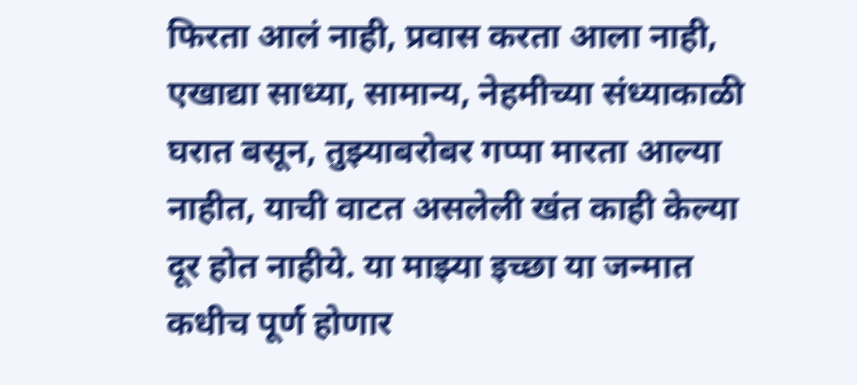फिरता आलं नाही, प्रवास करता आला नाही, एखाद्या साध्या, सामान्य, नेहमीच्या संध्याकाळी घरात बसून, तुझ्याबरोबर गप्पा मारता आल्या नाहीत, याची वाटत असलेली खंत काही केल्या दूर होत नाहीये. या माझ्या इच्छा या जन्मात कधीच पूर्ण होणार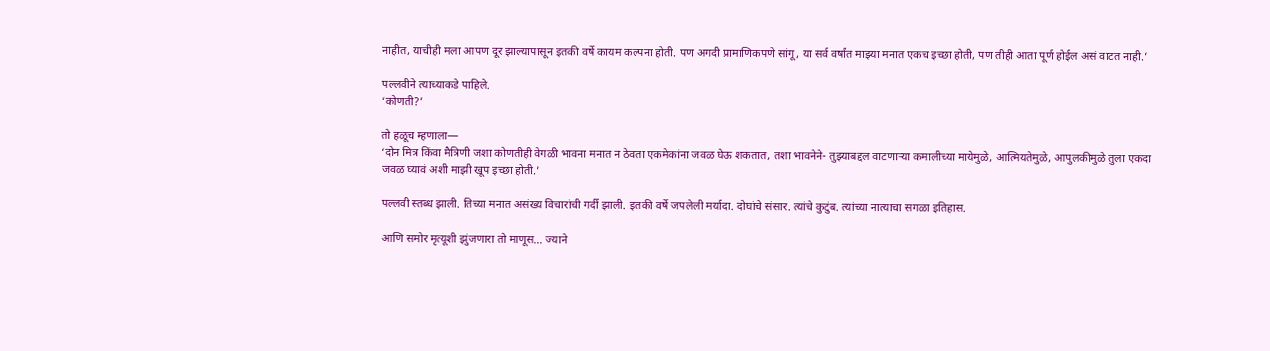नाहीत, याचीही मला आपण दूर झाल्यापासून इतकी वर्षे कायम कल्पना होती. पण अगदी प्रामाणिकपणे सांगू, या सर्व वर्षांत माझ्या मनात एकच इच्छा होती, पण तीही आता पूर्ण होईल असं वाटत नाही.’

पल्लवीने त्याच्याकडे पाहिले.
‘कोणती?’

तो हळूच म्हणाला—
‘दोन मित्र किंवा मैत्रिणी जशा कोणतीही वेगळी भावना मनात न ठेवता एकमेकांना जवळ घेऊ शकतात, तशा भावनेने- तुझ्याबद्दल वाटणाऱ्या कमालीच्या मायेमुळे, आत्मियतेमुळे, आपुलकीमुळे तुला एकदा जवळ घ्यावं अशी माझी खूप इच्छा होती.’

पल्लवी स्तब्ध झाली. तिच्या मनात असंख्य विचारांची गर्दी झाली. इतकी वर्षे जपलेली मर्यादा. दोघांचे संसार. त्यांचे कुटुंब. त्यांच्या नात्याचा सगळा इतिहास.

आणि समोर मृत्यूशी झुंजणारा तो माणूस... ज्याने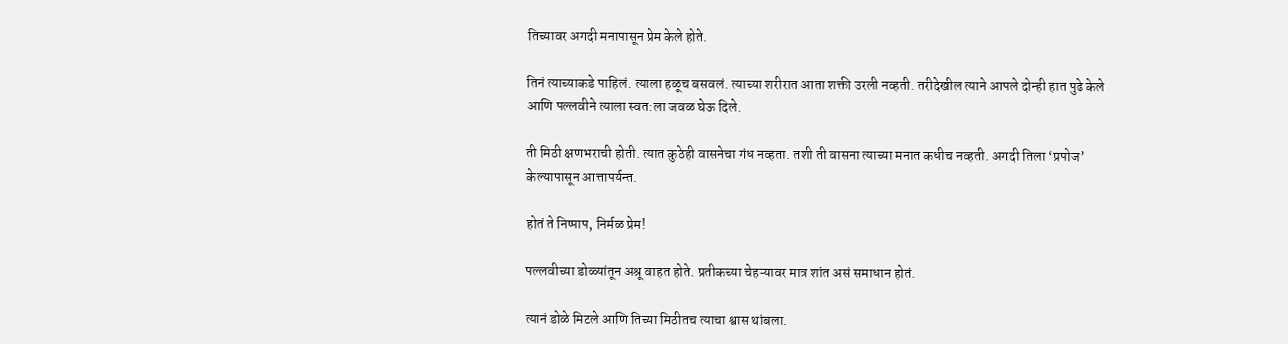तिच्यावर अगदी मनापासून प्रेम केले होते.

तिनं त्याच्याकडे पाहिलं. त्याला हळूच बसवलं. त्याच्या शरीरात आता शक्ती उरली नव्हती. तरीदेखील त्याने आपले दोन्ही हात पुढे केले आणि पल्लवीने त्याला स्वत:ला जवळ घेऊ दिले.

ती मिठी क्षणभराची होती. त्यात कुठेही वासनेचा गंध नव्हता. तशी ती वासना त्याच्या मनात कधीच नव्हती. अगदी तिला ‘प्रपोज’ केल्यापासून आत्तापर्यन्त.

होतं ते निष्पाप, निर्मळ प्रेम!

पल्लवीच्या डोळ्यांतून अश्रू वाहत होते. प्रतीकच्या चेहऱ्यावर मात्र शांत असं समाधान होतं.

त्यानं डोळे मिटले आणि तिच्या मिठीतच त्याचा श्वास थांबला.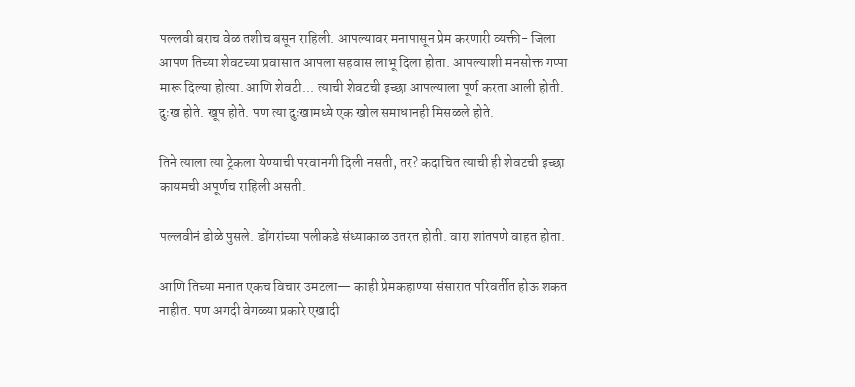पल्लवी बराच वेळ तशीच बसून राहिली. आपल्यावर मनापासून प्रेम करणारी व्यक्ती- जिला आपण तिच्या शेवटच्या प्रवासात आपला सहवास लाभू दिला होता. आपल्याशी मनसोक्त गप्पा मारू दिल्या होत्या. आणि शेवटी... त्याची शेवटची इच्छा आपल्याला पूर्ण करता आली होती.
दुःख होते. खूप होते. पण त्या दुःखामध्ये एक खोल समाधानही मिसळले होते.

तिने त्याला त्या ट्रेकला येण्याची परवानगी दिली नसती, तर? कदाचित त्याची ही शेवटची इच्छा कायमची अपूर्णच राहिली असती.

पल्लवीनं डोळे पुसले. डोंगरांच्या पलीकडे संध्याकाळ उतरत होती. वारा शांतपणे वाहत होता.

आणि तिच्या मनात एकच विचार उमटला— काही प्रेमकहाण्या संसारात परिवर्तीत होऊ शकत नाहीत. पण अगदी वेगळ्या प्रकारे एखादी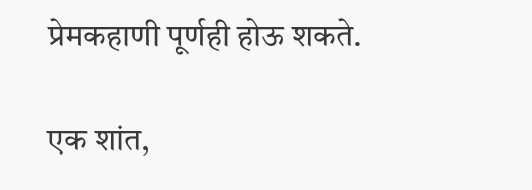प्रेमकहाणी पूर्णही होऊ शकते.

एक शांत,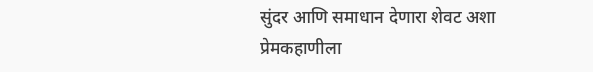सुंदर आणि समाधान देणारा शेवट अशा प्रेमकहाणीला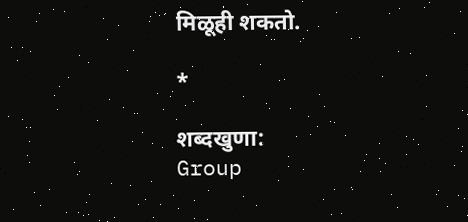मिळूही शकतो.

*

शब्दखुणा:
Group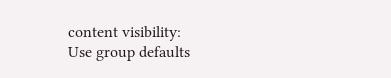content visibility:
Use group defaults